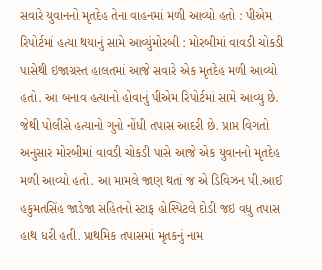સવારે યુવાનનો મૃતદેહ તેના વાહનમાં મળી આવ્યો હતો : પીએમ રિપોર્ટમાં હત્યા થયાનું સામે આવ્યુંમોરબી : મોરબીમાં વાવડી ચોકડી પાસેથી ઇજાગ્રસ્ત હાલતમાં આજે સવારે એક મૃતદેહ મળી આવ્યો હતો. આ બનાવ હત્યાનો હોવાનું પીએમ રિપોર્ટમાં સામે આવ્યુ છે. જેથી પોલીસે હત્યાનો ગુનો નોંધી તપાસ આદરી છે. પ્રાપ્ત વિગતો અનુસાર મોરબીમાં વાવડી ચોકડી પાસે આજે એક યુવાનનો મૃતદેહ મળી આવ્યો હતો. આ મામલે જાણ થતાં જ એ ડિવિઝન પી.આઈ હકુમતસિંહ જાડેજા સહિતનો સ્ટાફ હોસ્પિટલે દોડી જઇ વધુ તપાસ હાથ ધરી હતી. પ્રાથમિક તપાસમાં મૃતકનું નામ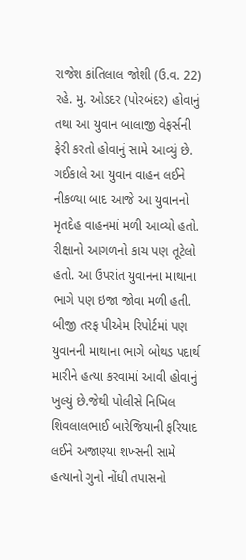રાજેશ કાંતિલાલ જોશી (ઉ.વ. 22) રહે. મુ. ઓડદર (પોરબંદર) હોવાનું તથા આ યુવાન બાલાજી વેફર્સની ફેરી કરતો હોવાનું સામે આવ્યું છે. ગઈકાલે આ યુવાન વાહન લઈને નીકળ્યા બાદ આજે આ યુવાનનો મૃતદેહ વાહનમાં મળી આવ્યો હતો. રીક્ષાનો આગળનો કાચ પણ તૂટેલો હતો. આ ઉપરાંત યુવાનના માથાના ભાગે પણ ઇજા જોવા મળી હતી. બીજી તરફ પીએમ રિપોર્ટમાં પણ યુવાનની માથાના ભાગે બોથડ પદાર્થ મારીને હત્યા કરવામાં આવી હોવાનું ખુલ્યું છે.જેથી પોલીસે નિખિલ શિવલાલભાઈ બારેજિયાની ફરિયાદ લઈને અજાણ્યા શખ્સની સામે હત્યાનો ગુનો નોંધી તપાસનો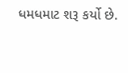ધમધમાટ શરૂ કર્યો છે.